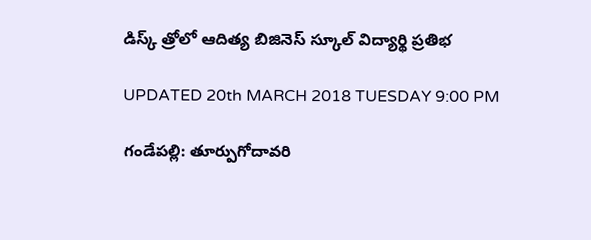డిస్క్ త్రోలో ఆదిత్య బిజినెస్ స్కూల్ విద్యార్థి ప్రతిభ

UPDATED 20th MARCH 2018 TUESDAY 9:00 PM

గండేపల్లి: తూర్పుగోదావరి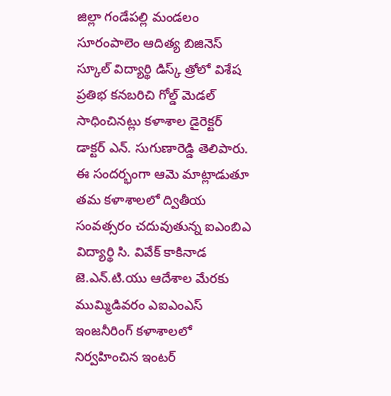జిల్లా గండేపల్లి మండలం సూరంపాలెం ఆదిత్య బిజినెస్ స్కూల్ విద్యార్థి డిస్క్ త్రోలో విశేష ప్రతిభ కనబరిచి గోల్డ్ మెడల్ సాధించినట్లు కళాశాల డైరెక్టర్ డాక్టర్ ఎన్. సుగుణారెడ్డి తెలిపారు. ఈ సందర్భంగా ఆమె మాట్లాడుతూ తమ కళాశాలలో ద్వితీయ సంవత్సరం చదువుతున్న ఐఎంబిఎ విద్యార్థి సి. వివేక్ కాకినాడ జె.ఎన్.టి.యు ఆదేశాల మేరకు ముమ్మిడివరం ఎఐఎంఎస్ ఇంజనీరింగ్ కళాశాలలో నిర్వహించిన ఇంటర్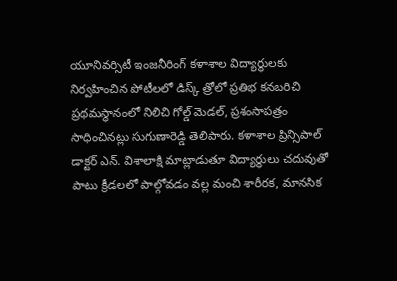యూనివర్సిటీ ఇంజనీరింగ్ కళాశాల విద్యార్థులకు నిర్వహించిన పోటీలలో డిస్క్ త్రోలో ప్రతిభ కనబరిచి ప్రథమస్థానంలో నిలిచి గోల్డ్ మెడల్, ప్రశంసాపత్రం సాధించినట్లు సుగుణారెడ్డి తెలిపారు. కళాశాల ప్రిన్సిపాల్ డాక్టర్ ఎన్. విశాలాక్షి మాట్లాడుతూ విద్యార్థులు చదువుతో పాటు క్రీడలలో పాల్గోవడం వల్ల మంచి శారీరక, మానసిక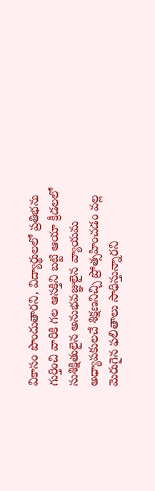వికాసం పొందుతారని, విద్యార్థులలో ప్రతిభను గుర్తించి వారికి గల ఆసక్తిని బట్టి ఆయా క్రీడలలో సుశిక్షితులైన అనుభవజ్ఞులైన వ్యాయమ అధ్యాపకులచే శిక్షణనిచ్చి ప్రోత్సహించడం వల్ల మెరుగైన ఫలితాలు సాధిస్తున్నారని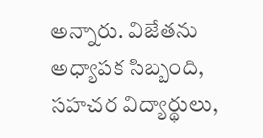అన్నారు. విజేతను అధ్యాపక సిబ్బంది, సహచర విద్యార్థులు,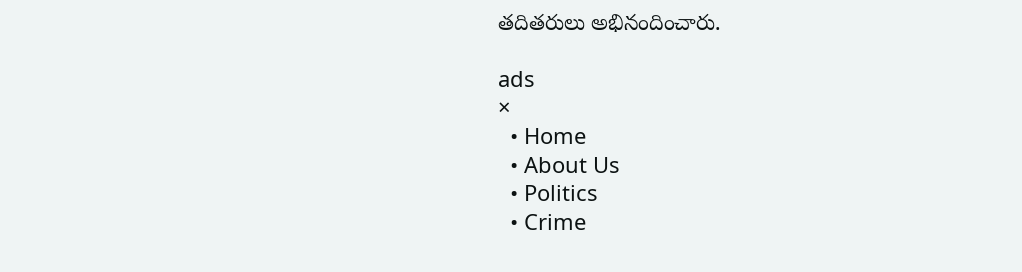తదితరులు అభినందించారు.

ads
×
  • Home
  • About Us
  • Politics
  • Crime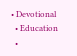• Devotional
  • Education
  •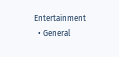Entertainment
  • General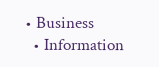• Business
  • Information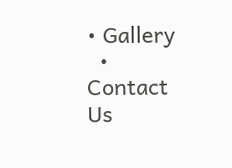• Gallery
  • Contact Us